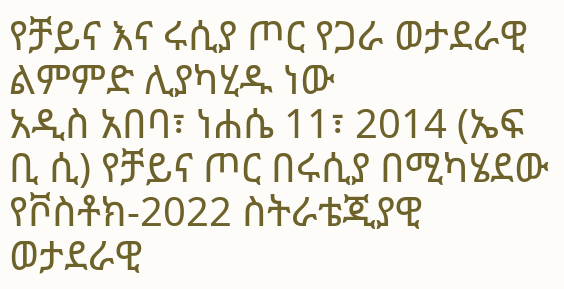የቻይና እና ሩሲያ ጦር የጋራ ወታደራዊ ልምምድ ሊያካሂዱ ነው
አዲስ አበባ፣ ነሐሴ 11፣ 2014 (ኤፍ ቢ ሲ) የቻይና ጦር በሩሲያ በሚካሄደው የቮስቶክ-2022 ስትራቴጂያዊ ወታደራዊ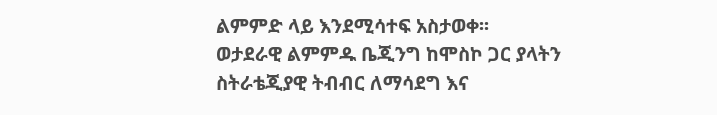ልምምድ ላይ እንደሚሳተፍ አስታወቀ፡፡
ወታደራዊ ልምምዱ ቤጂንግ ከሞስኮ ጋር ያላትን ስትራቴጂያዊ ትብብር ለማሳደግ እና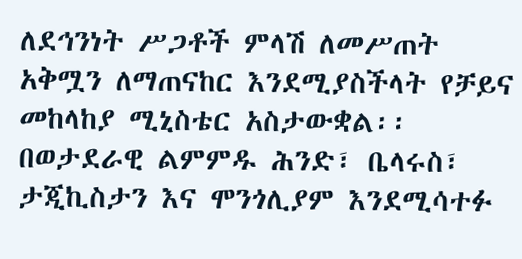ለደኅንነት ሥጋቶች ምላሽ ለመሥጠት አቅሟን ለማጠናከር እንደሚያስችላት የቻይና መከላከያ ሚኒስቴር አስታውቋል፡፡
በወታደራዊ ልምምዱ ሕንድ፣ ቤላሩስ፣ ታጂኪስታን እና ሞንጎሊያም እንደሚሳተፉ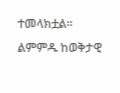ተመላክቷል፡፡
ልምምዱ ከወቅታዊ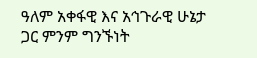ዓለም አቀፋዊ እና አኅጉራዊ ሁኔታ ጋር ምንም ግንኙነት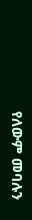የለውም መባሉን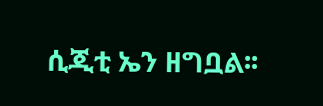ሲጂቲ ኤን ዘግቧል፡፡